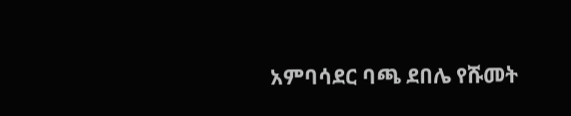አምባሳደር ባጫ ደበሌ የሹመት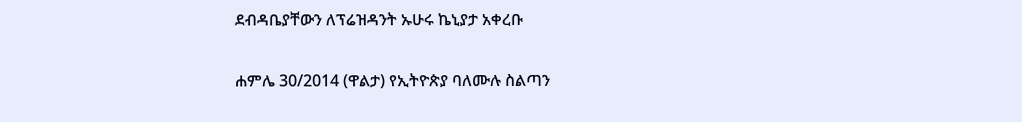ደብዳቤያቸውን ለፕሬዝዳንት ኡሁሩ ኬኒያታ አቀረቡ

ሐምሌ 30/2014 (ዋልታ) የኢትዮጵያ ባለሙሉ ስልጣን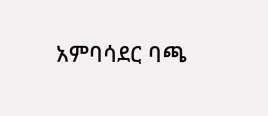አምባሳደር ባጫ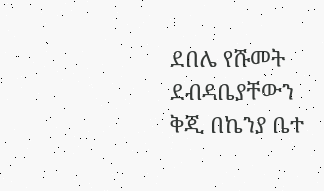ደበሌ የሹመት ደብዳቤያቸውን ቅጂ በኬንያ ቤተ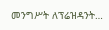መንግሥት ለፕሬዝዳንት…